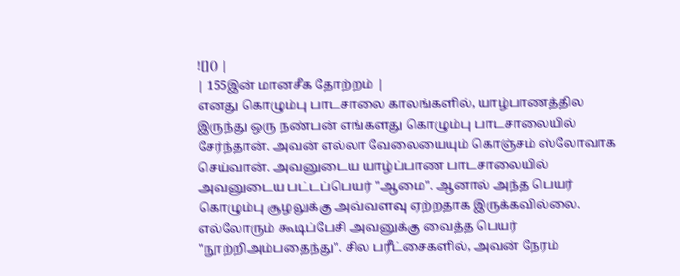![]() |
| 155இன் மானசீக தோற்றம் |
எனது கொழும்பு பாடசாலை காலங்களில், யாழ்பாணத்தில இருந்து ஒரு நண்பன் எங்களது கொழும்பு பாடசாலையில் சேர்ந்தான். அவன் எல்லா வேலையையும் கொஞ்சம் ஸ்லோவாக செய்வான். அவனுடைய யாழ்ப்பாண பாடசாலையில் அவனுடைய பட்டப்பெயர் "ஆமை". ஆனால் அந்த பெயர் கொழும்பு சூழலுக்கு அவ்வளவு ஏற்றதாக இருக்கவில்லை. எல்லோரும் கூடிப்பேசி அவனுக்கு வைத்த பெயர் "நூற்றிஅம்பதைந்து". சில பரீட்சைகளில், அவன் நேரம்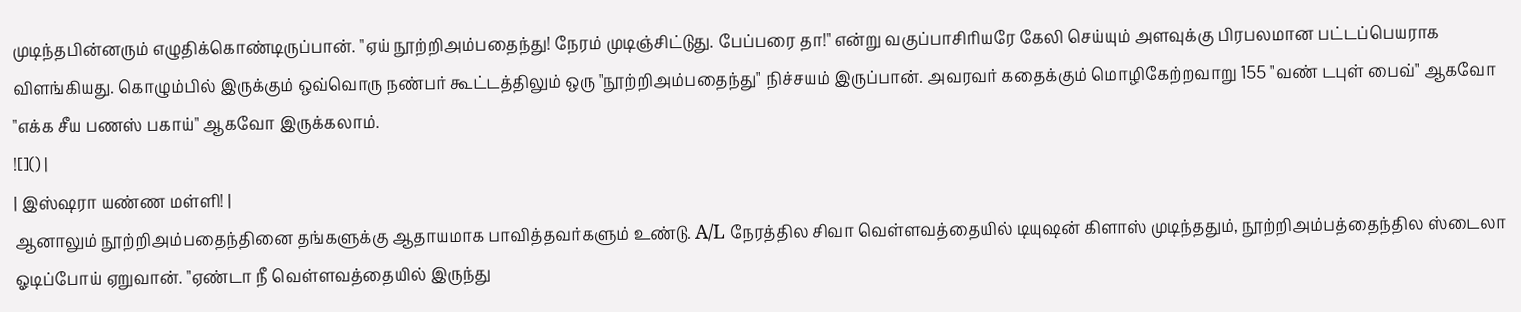முடிந்தபின்னரும் எழுதிக்கொண்டிருப்பான். "ஏய் நூற்றிஅம்பதைந்து! நேரம் முடிஞ்சிட்டுது. பேப்பரை தா!" என்று வகுப்பாசிரியரே கேலி செய்யும் அளவுக்கு பிரபலமான பட்டப்பெயராக விளங்கியது. கொழும்பில் இருக்கும் ஒவ்வொரு நண்பர் கூட்டத்திலும் ஒரு "நூற்றிஅம்பதைந்து" நிச்சயம் இருப்பான். அவரவர் கதைக்கும் மொழிகேற்றவாறு 155 "வண் டபுள் பைவ்" ஆகவோ "எக்க சீய பணஸ் பகாய்" ஆகவோ இருக்கலாம்.
![]() |
| இஸ்ஷரா யண்ண மள்ளி! |
ஆனாலும் நூற்றிஅம்பதைந்தினை தங்களுக்கு ஆதாயமாக பாவித்தவர்களும் உண்டு. A/L நேரத்தில சிவா வெள்ளவத்தையில் டியுஷன் கிளாஸ் முடிந்ததும், நூற்றிஅம்பத்தைந்தில ஸ்டைலா ஓடிப்போய் ஏறுவான். "ஏண்டா நீ வெள்ளவத்தையில் இருந்து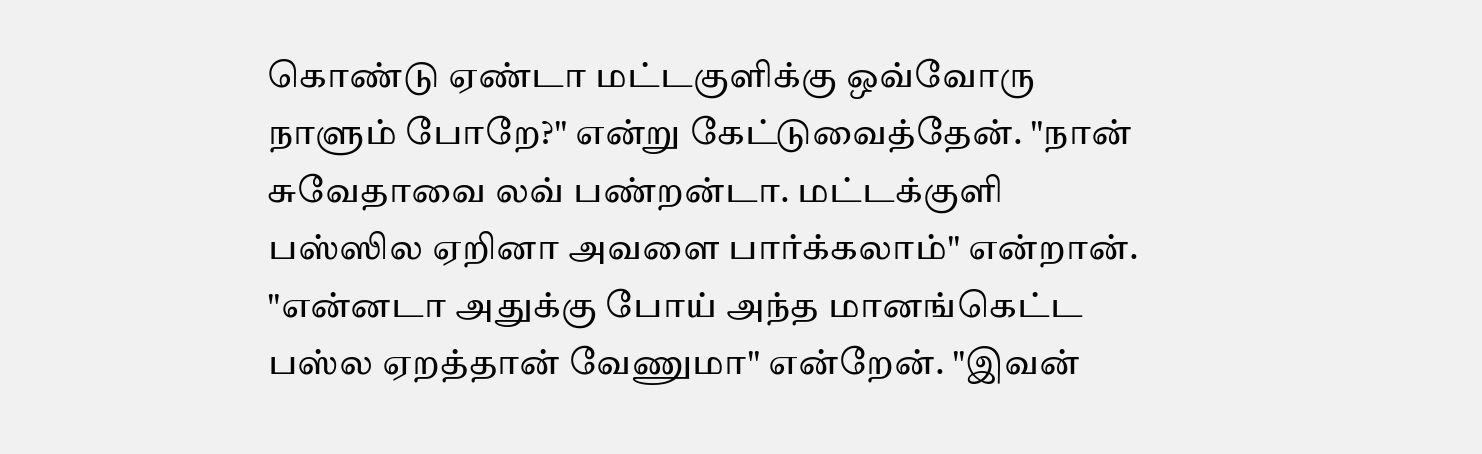கொண்டு ஏண்டா மட்டகுளிக்கு ஒவ்வோரு நாளும் போறே?" என்று கேட்டுவைத்தேன். "நான் சுவேதாவை லவ் பண்றன்டா. மட்டக்குளி பஸ்ஸில ஏறினா அவளை பார்க்கலாம்" என்றான்.
"என்னடா அதுக்கு போய் அந்த மானங்கெட்ட பஸ்ல ஏறத்தான் வேணுமா" என்றேன். "இவன்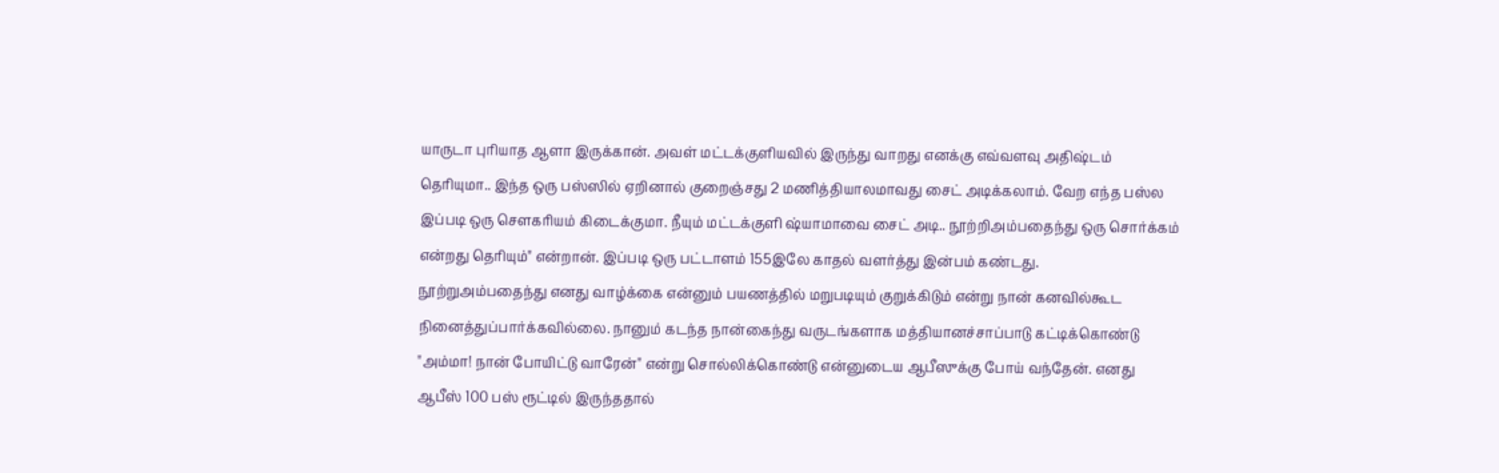யாருடா புரியாத ஆளா இருக்கான். அவள் மட்டக்குளியவில் இருந்து வாறது எனக்கு எவ்வளவு அதிஷ்டம் தெரியுமா.. இந்த ஒரு பஸ்ஸில் ஏறினால் குறைஞ்சது 2 மணித்தியாலமாவது சைட் அடிக்கலாம். வேற எந்த பஸ்ல இப்படி ஒரு சௌகரியம் கிடைக்குமா. நீயும் மட்டக்குளி ஷ்யாமாவை சைட் அடி.. நூற்றிஅம்பதைந்து ஒரு சொர்க்கம் என்றது தெரியும்" என்றான். இப்படி ஒரு பட்டாளம் 155இலே காதல் வளர்த்து இன்பம் கண்டது.
நூற்றுஅம்பதைந்து எனது வாழ்க்கை என்னும் பயணத்தில் மறுபடியும் குறுக்கிடும் என்று நான் கனவில்கூட நினைத்துப்பார்க்கவில்லை. நானும் கடந்த நான்கைந்து வருடங்களாக மத்தியானச்சாப்பாடு கட்டிக்கொண்டு "அம்மா! நான் போயிட்டு வாரேன்" என்று சொல்லிக்கொண்டு என்னுடைய ஆபீஸுக்கு போய் வந்தேன். எனது ஆபீஸ் 100 பஸ் ரூட்டில் இருந்ததால்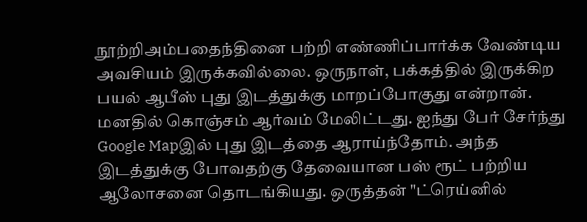நூற்றிஅம்பதைந்தினை பற்றி எண்ணிப்பார்க்க வேண்டிய அவசியம் இருக்கவில்லை. ஒருநாள், பக்கத்தில் இருக்கிற பயல் ஆபீஸ் புது இடத்துக்கு மாறப்போகுது என்றான். மனதில் கொஞ்சம் ஆர்வம் மேலிட்டது. ஐந்து பேர் சேர்ந்து Google Mapஇல் புது இடத்தை ஆராய்ந்தோம். அந்த இடத்துக்கு போவதற்கு தேவையான பஸ் ரூட் பற்றிய ஆலோசனை தொடங்கியது. ஒருத்தன் "ட்ரெய்னில்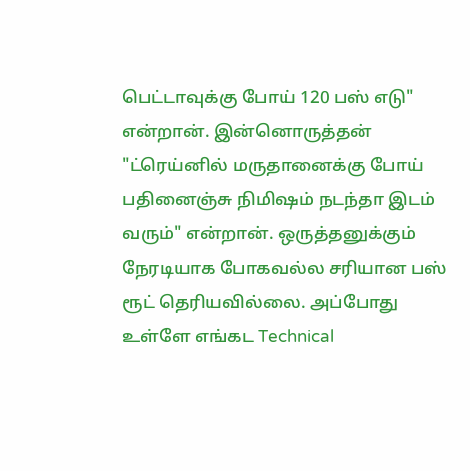பெட்டாவுக்கு போய் 120 பஸ் எடு" என்றான். இன்னொருத்தன் "ட்ரெய்னில் மருதானைக்கு போய் பதினைஞ்சு நிமிஷம் நடந்தா இடம் வரும்" என்றான். ஒருத்தனுக்கும் நேரடியாக போகவல்ல சரியான பஸ் ரூட் தெரியவில்லை. அப்போது உள்ளே எங்கட Technical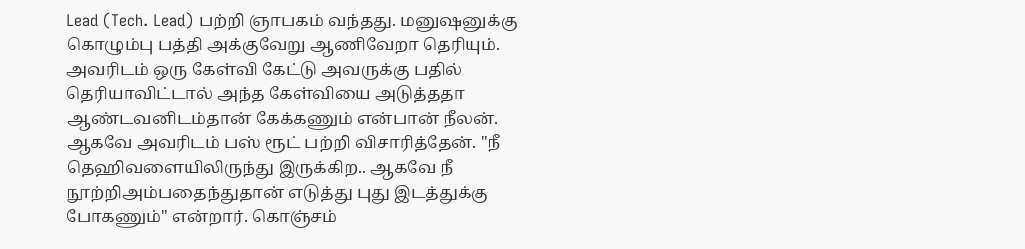Lead (Tech. Lead) பற்றி ஞாபகம் வந்தது. மனுஷனுக்கு கொழும்பு பத்தி அக்குவேறு ஆணிவேறா தெரியும். அவரிடம் ஒரு கேள்வி கேட்டு அவருக்கு பதில் தெரியாவிட்டால் அந்த கேள்வியை அடுத்ததா ஆண்டவனிடம்தான் கேக்கணும் என்பான் நீலன். ஆகவே அவரிடம் பஸ் ரூட் பற்றி விசாரித்தேன். "நீ தெஹிவளையிலிருந்து இருக்கிற.. ஆகவே நீ நூற்றிஅம்பதைந்துதான் எடுத்து புது இடத்துக்கு போகணும்" என்றார். கொஞ்சம்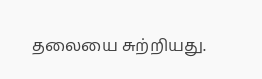தலையை சுற்றியது.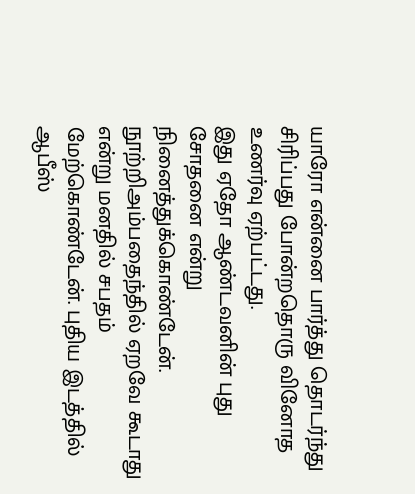யாரோ என்னை பார்த்து தொடர்ந்து சிரிப்பது போன்றதொரு வினோத உணர்வு ஏற்பட்டது.
இது ஏதோ ஆண்டவனின் புது சோதனை என்று நினைத்துக்கொண்டேன். நூற்றிஅம்பதைந்தில் ஏறவே கூடாது என்று மனதில் சபதம் மேற்கொண்டேன். புதிய இடத்தில் ஆபீஸ்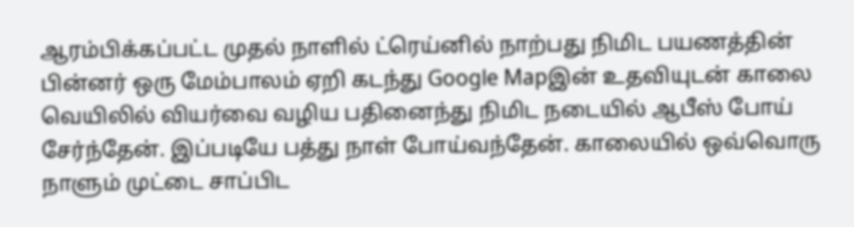ஆரம்பிக்கப்பட்ட முதல் நாளில் ட்ரெய்னில் நாற்பது நிமிட பயணத்தின் பின்னர் ஒரு மேம்பாலம் ஏறி கடந்து Google Mapஇன் உதவியுடன் காலை வெயிலில் வியர்வை வழிய பதினைந்து நிமிட நடையில் ஆபீஸ் போய் சேர்ந்தேன். இப்படியே பத்து நாள் போய்வந்தேன். காலையில் ஒவ்வொரு நாளும் முட்டை சாப்பிட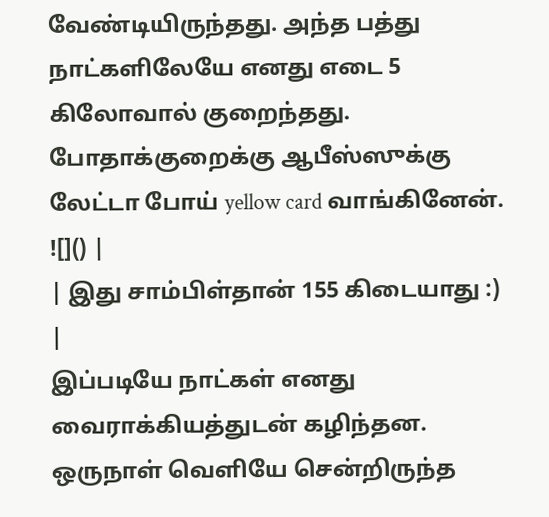வேண்டியிருந்தது. அந்த பத்து நாட்களிலேயே எனது எடை 5 கிலோவால் குறைந்தது. போதாக்குறைக்கு ஆபீஸ்ஸுக்கு லேட்டா போய் yellow card வாங்கினேன்.
![]() |
| இது சாம்பிள்தான் 155 கிடையாது :) |
இப்படியே நாட்கள் எனது வைராக்கியத்துடன் கழிந்தன. ஒருநாள் வெளியே சென்றிருந்த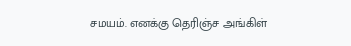சமயம். எனக்கு தெரிஞ்ச அங்கிள்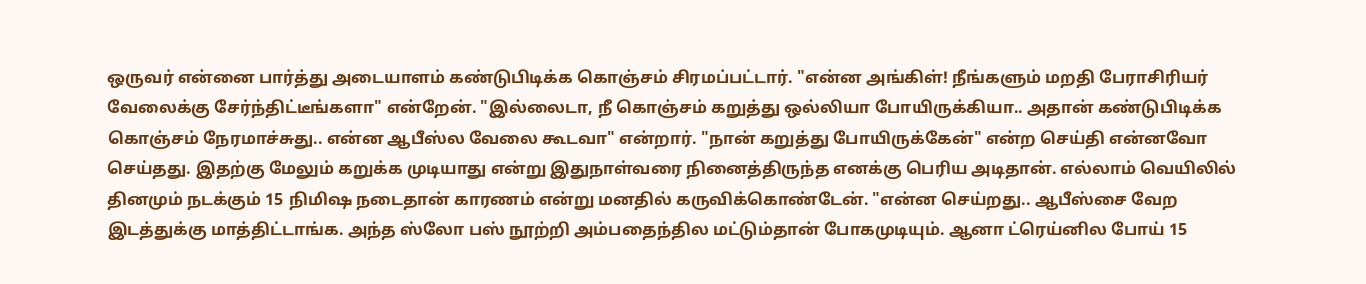ஒருவர் என்னை பார்த்து அடையாளம் கண்டுபிடிக்க கொஞ்சம் சிரமப்பட்டார். "என்ன அங்கிள்! நீங்களும் மறதி பேராசிரியர் வேலைக்கு சேர்ந்திட்டீங்களா" என்றேன். "இல்லைடா, நீ கொஞ்சம் கறுத்து ஒல்லியா போயிருக்கியா.. அதான் கண்டுபிடிக்க கொஞ்சம் நேரமாச்சுது.. என்ன ஆபீஸ்ல வேலை கூடவா" என்றார். "நான் கறுத்து போயிருக்கேன்" என்ற செய்தி என்னவோ செய்தது. இதற்கு மேலும் கறுக்க முடியாது என்று இதுநாள்வரை நினைத்திருந்த எனக்கு பெரிய அடிதான். எல்லாம் வெயிலில் தினமும் நடக்கும் 15 நிமிஷ நடைதான் காரணம் என்று மனதில் கருவிக்கொண்டேன். "என்ன செய்றது.. ஆபீஸ்சை வேற இடத்துக்கு மாத்திட்டாங்க. அந்த ஸ்லோ பஸ் நூற்றி அம்பதைந்தில மட்டும்தான் போகமுடியும். ஆனா ட்ரெய்னில போய் 15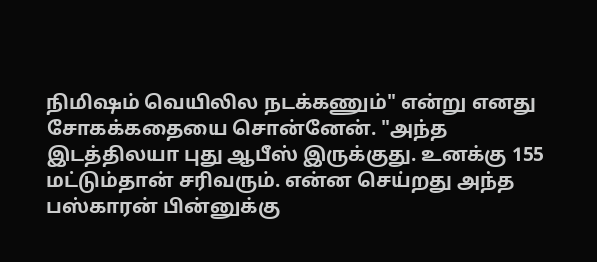நிமிஷம் வெயிலில நடக்கணும்" என்று எனது சோகக்கதையை சொன்னேன். "அந்த இடத்திலயா புது ஆபீஸ் இருக்குது. உனக்கு 155 மட்டும்தான் சரிவரும். என்ன செய்றது அந்த பஸ்காரன் பின்னுக்கு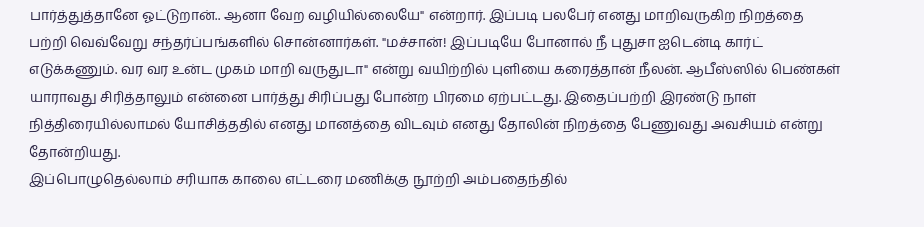பார்த்துத்தானே ஓட்டுறான்.. ஆனா வேற வழியில்லையே" என்றார். இப்படி பலபேர் எனது மாறிவருகிற நிறத்தை பற்றி வெவ்வேறு சந்தர்ப்பங்களில் சொன்னார்கள். "மச்சான்! இப்படியே போனால் நீ புதுசா ஐடென்டி கார்ட் எடுக்கணும். வர வர உன்ட முகம் மாறி வருதுடா" என்று வயிற்றில் புளியை கரைத்தான் நீலன். ஆபீஸ்ஸில் பெண்கள் யாராவது சிரித்தாலும் என்னை பார்த்து சிரிப்பது போன்ற பிரமை ஏற்பட்டது. இதைப்பற்றி இரண்டு நாள் நித்திரையில்லாமல் யோசித்ததில் எனது மானத்தை விடவும் எனது தோலின் நிறத்தை பேணுவது அவசியம் என்று தோன்றியது.
இப்பொழுதெல்லாம் சரியாக காலை எட்டரை மணிக்கு நூற்றி அம்பதைந்தில்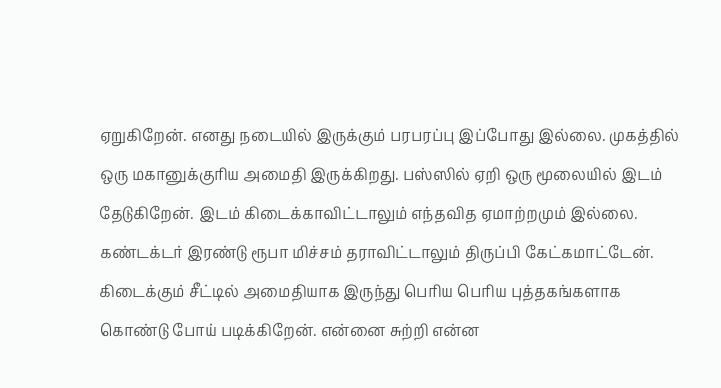ஏறுகிறேன். எனது நடையில் இருக்கும் பரபரப்பு இப்போது இல்லை. முகத்தில் ஒரு மகானுக்குரிய அமைதி இருக்கிறது. பஸ்ஸில் ஏறி ஒரு மூலையில் இடம் தேடுகிறேன். இடம் கிடைக்காவிட்டாலும் எந்தவித ஏமாற்றமும் இல்லை. கண்டக்டர் இரண்டு ரூபா மிச்சம் தராவிட்டாலும் திருப்பி கேட்கமாட்டேன். கிடைக்கும் சீட்டில் அமைதியாக இருந்து பெரிய பெரிய புத்தகங்களாக கொண்டு போய் படிக்கிறேன். என்னை சுற்றி என்ன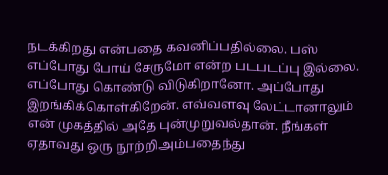நடக்கிறது என்பதை கவனிப்பதில்லை. பஸ் எப்போது போய் சேருமோ என்ற படபடப்பு இல்லை. எப்போது கொண்டு விடுகிறானோ. அப்போது இறங்கிக்கொள்கிறேன். எவ்வளவு லேட்டானாலும் என் முகத்தில் அதே புன்முறுவல்தான். நீங்கள் ஏதாவது ஒரு நூற்றிஅம்பதைந்து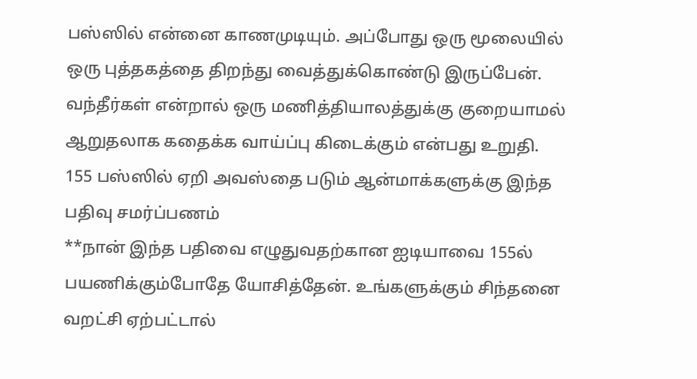பஸ்ஸில் என்னை காணமுடியும். அப்போது ஒரு மூலையில் ஒரு புத்தகத்தை திறந்து வைத்துக்கொண்டு இருப்பேன். வந்தீர்கள் என்றால் ஒரு மணித்தியாலத்துக்கு குறையாமல் ஆறுதலாக கதைக்க வாய்ப்பு கிடைக்கும் என்பது உறுதி.
155 பஸ்ஸில் ஏறி அவஸ்தை படும் ஆன்மாக்களுக்கு இந்த பதிவு சமர்ப்பணம்
**நான் இந்த பதிவை எழுதுவதற்கான ஐடியாவை 155ல் பயணிக்கும்போதே யோசித்தேன். உங்களுக்கும் சிந்தனை வறட்சி ஏற்பட்டால்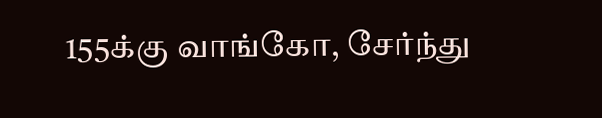155க்கு வாங்கோ, சேர்ந்து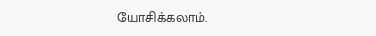யோசிக்கலாம்.